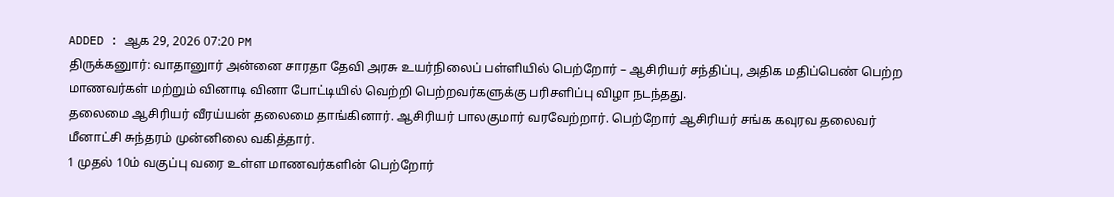ADDED : ஆக 29, 2026 07:20 PM
திருக்கனுார்: வாதானுார் அன்னை சாரதா தேவி அரசு உயர்நிலைப் பள்ளியில் பெற்றோர் – ஆசிரியர் சந்திப்பு, அதிக மதிப்பெண் பெற்ற மாணவர்கள் மற்றும் வினாடி வினா போட்டியில் வெற்றி பெற்றவர்களுக்கு பரிசளிப்பு விழா நடந்தது.
தலைமை ஆசிரியர் வீரய்யன் தலைமை தாங்கினார். ஆசிரியர் பாலகுமார் வரவேற்றார். பெற்றோர் ஆசிரியர் சங்க கவுரவ தலைவர் மீனாட்சி சுந்தரம் முன்னிலை வகித்தார்.
1 முதல் 10ம் வகுப்பு வரை உள்ள மாணவர்களின் பெற்றோர்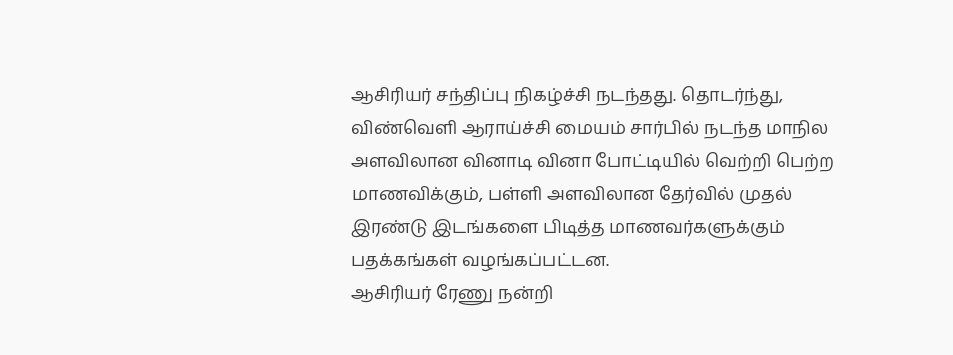ஆசிரியர் சந்திப்பு நிகழ்ச்சி நடந்தது. தொடர்ந்து, விண்வெளி ஆராய்ச்சி மையம் சார்பில் நடந்த மாநில அளவிலான வினாடி வினா போட்டியில் வெற்றி பெற்ற மாணவிக்கும், பள்ளி அளவிலான தேர்வில் முதல் இரண்டு இடங்களை பிடித்த மாணவர்களுக்கும் பதக்கங்கள் வழங்கப்பட்டன.
ஆசிரியர் ரேணு நன்றி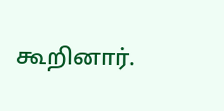கூறினார்.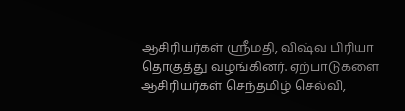ஆசிரியர்கள் ஸ்ரீமதி, விஷ்வ பிரியா தொகுத்து வழங்கினர். ஏற்பாடுகளை ஆசிரியர்கள் செந்தமிழ் செல்வி,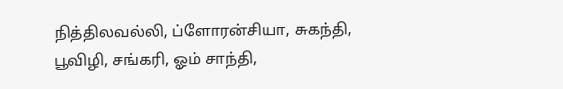நித்திலவல்லி, ப்ளோரன்சியா, சுகந்தி, பூவிழி, சங்கரி, ஓம் சாந்தி,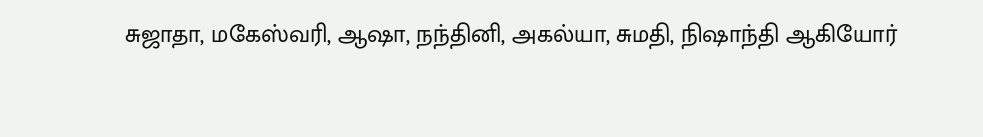சுஜாதா, மகேஸ்வரி, ஆஷா, நந்தினி, அகல்யா, சுமதி, நிஷாந்தி ஆகியோர்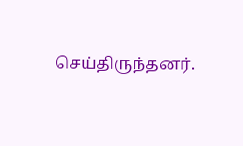செய்திருந்தனர்.